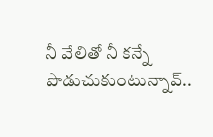నీ వేలితో నీ కన్నే పొడుచుకుంటున్నావ్..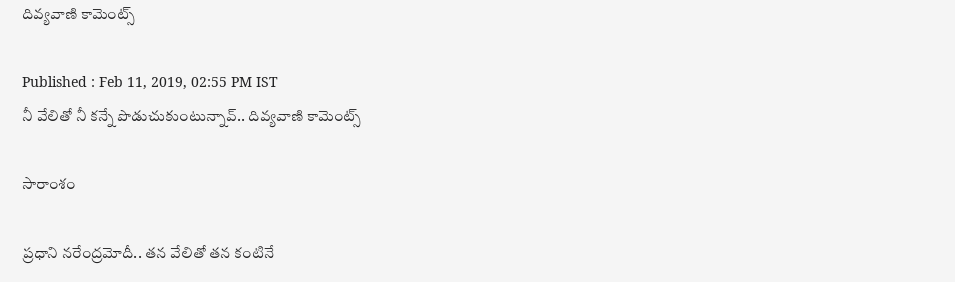దివ్యవాణి కామెంట్స్

Published : Feb 11, 2019, 02:55 PM IST
నీ వేలితో నీ కన్నే పొడుచుకుంటున్నావ్.. దివ్యవాణి కామెంట్స్

సారాంశం

ప్రధాని నరేంద్రమోదీ.. తన వేలితో తన కంటినే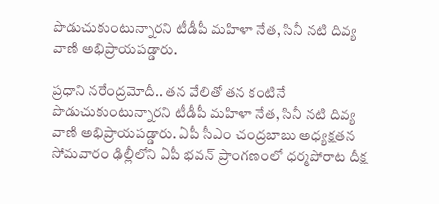పొడుచుకుంటున్నారని టీడీపీ మహిళా నేత, సినీ నటి దివ్య వాణి అభిప్రాయపడ్డారు.

ప్రధాని నరేంద్రమోదీ.. తన వేలితో తన కంటినే పొడుచుకుంటున్నారని టీడీపీ మహిళా నేత, సినీ నటి దివ్య వాణి అభిప్రాయపడ్డారు. ఏపీ సీఎం చంద్రబాబు అధ్యక్షతన సోమవారం ఢిల్లీలోని ఏపీ భవన్ ప్రాంగణంలో ధర్మపోరాట దీక్ష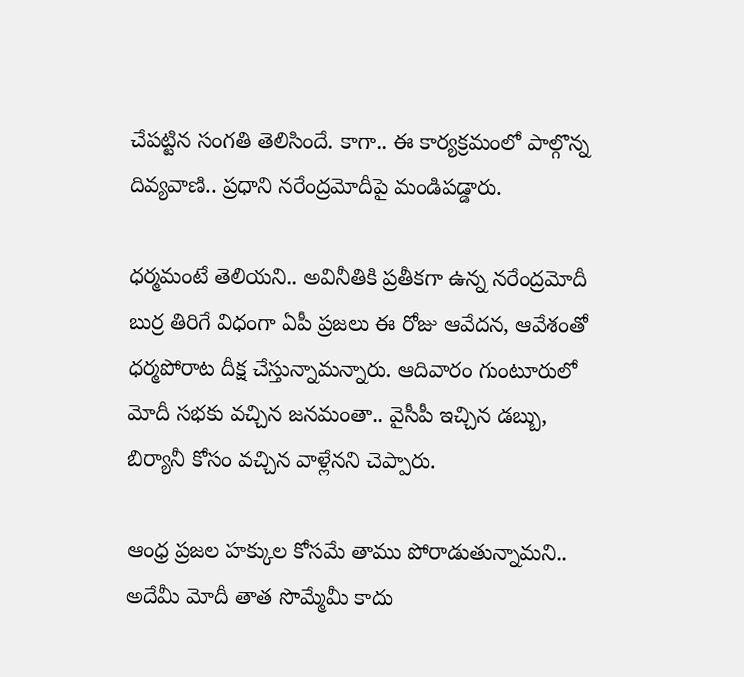చేపట్టిన సంగతి తెలిసిందే. కాగా.. ఈ కార్యక్రమంలో పాల్గొన్న దివ్యవాణి.. ప్రధాని నరేంద్రమోదీపై మండిపడ్డారు.

ధర్మమంటే తెలియని.. అవినీతికి ప్రతీకగా ఉన్న నరేంద్రమోదీ బుర్ర తిరిగే విధంగా ఏపీ ప్రజలు ఈ రోజు ఆవేదన, ఆవేశంతో ధర్మపోరాట దీక్ష చేస్తున్నామన్నారు. ఆదివారం గుంటూరులో మోదీ సభకు వచ్చిన జనమంతా.. వైసీపీ ఇచ్చిన డబ్బు, బిర్యానీ కోసం వచ్చిన వాళ్లేనని చెప్పారు.

ఆంధ్ర ప్రజల హక్కుల కోసమే తాము పోరాడుతున్నామని.. అదేమీ మోదీ తాత సొమ్మేమీ కాదు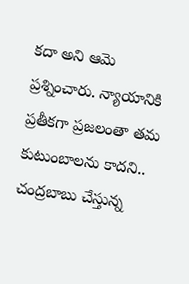కదా అని ఆమె ప్రశ్నించారు. న్యాయానికి ప్రతీకగా ప్రజలంతా తమ కుటుంబాలను కాదని.. చంద్రబాబు చేస్తున్న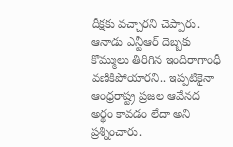దీక్షకు వచ్చారని చెప్పారు. ఆనాడు ఎన్టీఆర్ దెబ్బకు కొమ్ములు తిరిగిన ఇందిరాగాంధీ వణికిపోయారని.. ఇప్పటికైనా ఆంధ్రరాష్ట్ర ప్రజల ఆవేనద అర్థం కావడం లేదా అని ప్రశ్నించారు.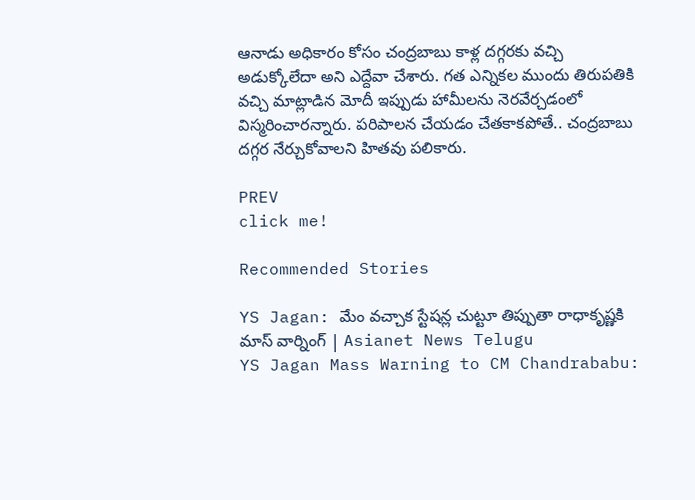ఆనాడు అధికారం కోసం చంద్రబాబు కాళ్ల దగ్గరకు వచ్చి అడుక్కోలేదా అని ఎద్దేవా చేశారు. గత ఎన్నికల ముందు తిరుపతికి వచ్చి మాట్లాడిన మోదీ ఇప్పుడు హామీలను నెరవేర్చడంలో విస్మరించారన్నారు. పరిపాలన చేయడం చేతకాకపోతే.. చంద్రబాబు దగ్గర నేర్చుకోవాలని హితవు పలికారు.

PREV
click me!

Recommended Stories

YS Jagan: మేం వచ్చాక స్టేషన్ల చుట్టూ తిప్పుతా రాధాకృష్ణకి మాస్‌ వార్నింగ్‌ | Asianet News Telugu
YS Jagan Mass Warning to CM Chandrababu: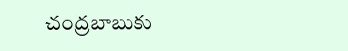చంద్రబాబుకు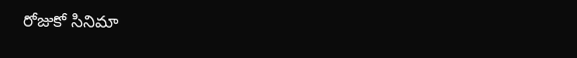రోజుకో సినిమా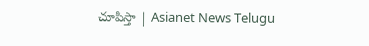చూపిస్తా | Asianet News Telugu